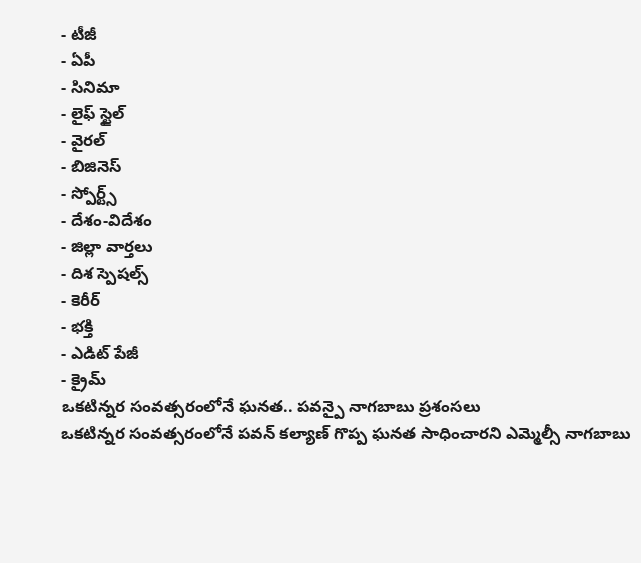- టీజీ
- ఏపీ
- సినిమా
- లైఫ్ స్టైల్
- వైరల్
- బిజినెస్
- స్పోర్ట్స్
- దేశం-విదేశం
- జిల్లా వార్తలు
- దిశ స్పెషల్స్
- కెరీర్
- భక్తి
- ఎడిట్ పేజీ
- క్రైమ్
ఒకటిన్నర సంవత్సరంలోనే ఘనత.. పవన్పై నాగబాబు ప్రశంసలు
ఒకటిన్నర సంవత్సరంలోనే పవన్ కల్యాణ్ గొప్ప ఘనత సాధించారని ఎమ్మెల్సీ నాగబాబు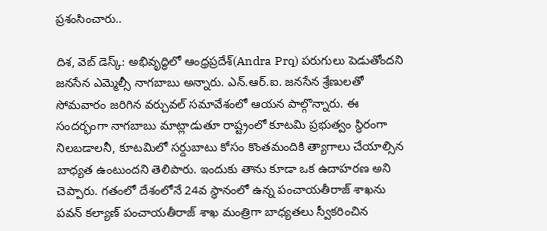ప్రశంసించారు..

దిశ, వెబ్ డెస్క్: అభివృద్ధిలో ఆంధ్రప్రదేశ్(Andra Prq) పరుగులు పెడుతోందని జనసేన ఎమ్మెల్సీ నాగబాబు అన్నారు. ఎన్.ఆర్.ఐ. జనసేన శ్రేణులతో సోమవారం జరిగిన వర్చువల్ సమావేశంలో ఆయన పాల్గొన్నారు. ఈ సందర్భంగా నాగబాబు మాట్లాడుతూ రాష్ట్రంలో కూటమి ప్రభుత్వం స్థిరంగా నిలబడాలనీ, కూటమిలో సర్దుబాటు కోసం కొంతమందికి త్యాగాలు చేయాల్సిన బాధ్యత ఉంటుందని తెలిపారు. ఇందుకు తాను కూడా ఒక ఉదాహరణ అని చెప్పారు. గతంలో దేశంలోనే 24వ స్థానంలో ఉన్న పంచాయతీరాజ్ శాఖను పవన్ కల్యాణ్ పంచాయతీరాజ్ శాఖ మంత్రిగా బాధ్యతలు స్వీకరించిన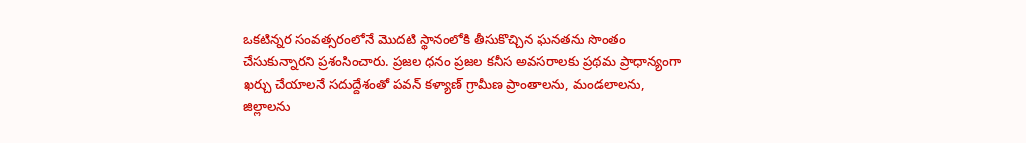ఒకటిన్నర సంవత్సరంలోనే మొదటి స్థానంలోకి తీసుకొచ్చిన ఘనతను సొంతం చేసుకున్నారని ప్రశంసించారు. ప్రజల ధనం ప్రజల కనీస అవసరాలకు ప్రథమ ప్రాధాన్యంగా ఖర్చు చేయాలనే సదుద్దేశంతో పవన్ కళ్యాణ్ గ్రామీణ ప్రాంతాలను, మండలాలను, జిల్లాలను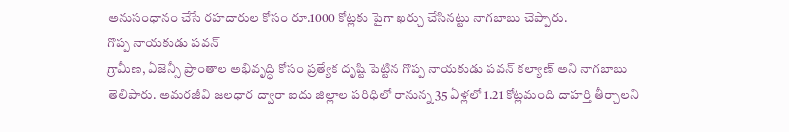అనుసంధానం చేసే రహదారుల కోసం రూ.1000 కోట్లకు పైగా ఖర్చు చేసినట్టు నాగబాబు చెప్పారు.
గొప్ప నాయకుడు పవన్
గ్రామీణ, ఏజెన్సీ ప్రాంతాల అభివృద్ధి కోసం ప్రత్యేక దృష్టి పెట్టిన గొప్ప నాయకుడు పవన్ కల్యాణ్ అని నాగబాబు తెలిపారు. అమరజీవి జలధార ద్వారా ఐదు జిల్లాల పరిధిలో రానున్న 35 ఏళ్లలో 1.21 కోట్లమంది దాహర్తి తీర్చాలని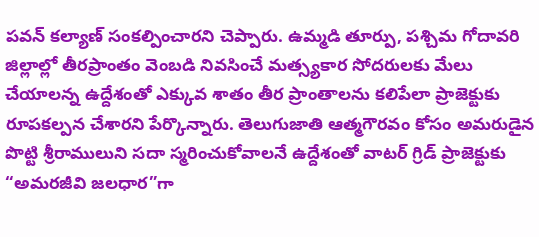పవన్ కల్యాణ్ సంకల్పించారని చెప్పారు. ఉమ్మడి తూర్పు, పశ్చిమ గోదావరి జిల్లాల్లో తీరప్రాంతం వెంబడి నివసించే మత్స్యకార సోదరులకు మేలు చేయాలన్న ఉద్దేశంతో ఎక్కువ శాతం తీర ప్రాంతాలను కలిపేలా ప్రాజెక్టుకు రూపకల్పన చేశారని పేర్కొన్నారు. తెలుగుజాతి ఆత్మగౌరవం కోసం అమరుడైన పొట్టి శ్రీరాములుని సదా స్మరించుకోవాలనే ఉద్దేశంతో వాటర్ గ్రిడ్ ప్రాజెక్టుకు “అమరజీవి జలధార”గా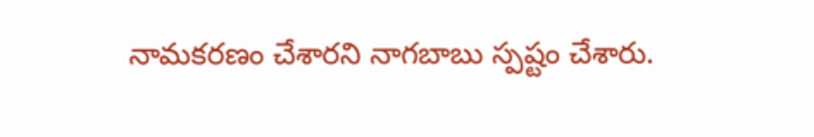నామకరణం చేశారని నాగబాబు స్పష్టం చేశారు.